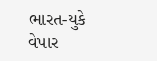ભારત-યુકે વેપાર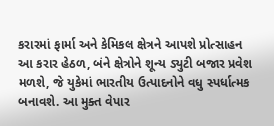કરારમાં ફાર્મા અને કેમિકલ ક્ષેત્રને આપશે પ્રોત્સાહન
આ કરાર હેઠળ, બંને ક્ષેત્રોને શૂન્ય ડ્યુટી બજાર પ્રવેશ મળશે, જે યુકેમાં ભારતીય ઉત્પાદનોને વધુ સ્પર્ધાત્મક બનાવશે. આ મુક્ત વેપાર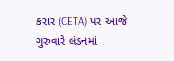કરાર (CETA) પર આજે ગુરુવારે લંડનમાં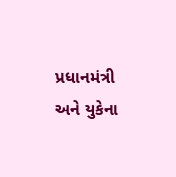પ્રધાનમંત્રી અને યુકેના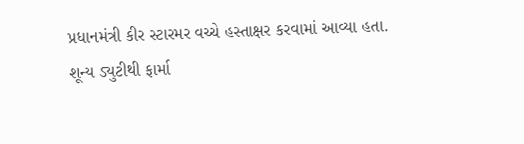પ્રધાનમંત્રી કીર સ્ટારમર વચ્ચે હસ્તાક્ષર કરવામાં આવ્યા હતા.
શૂન્ય ડ્યુટીથી ફાર્મા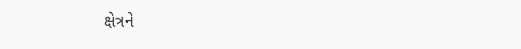ક્ષેત્રને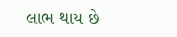લાભ થાય છે